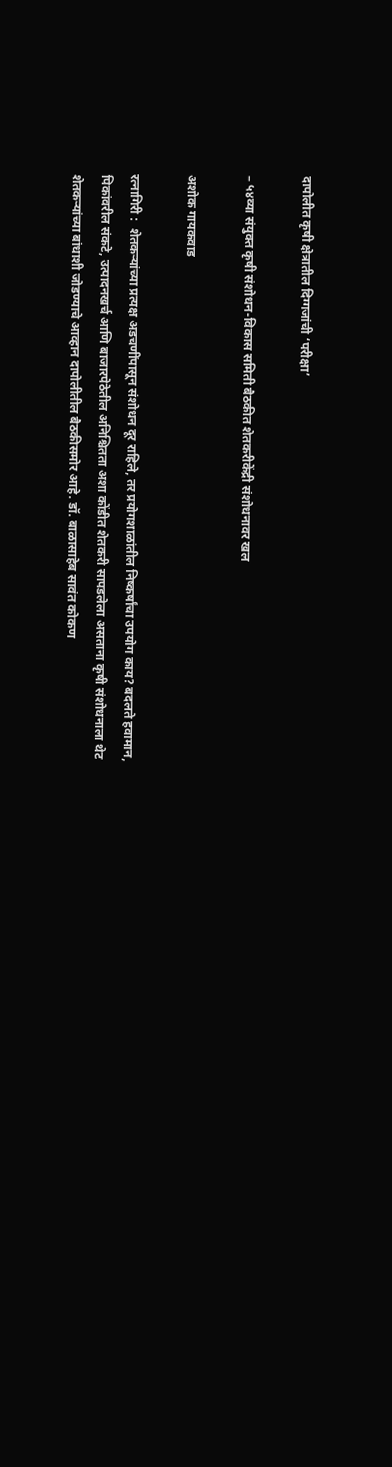दापोलीत कृषी क्षेत्रातील दिग्गजांची ‘परीक्षा’

– ५४व्या संयुक्त कृषी संशोधन-विकास समिती बैठकीत शेतकरीकेंद्री संशोधनावर खल

अशोक गायकवाड

रत्नागिरी :  शेतकऱ्यांच्या प्रत्यक्ष अडचणींपासून संशोधन दूर राहिले, तर प्रयोगशाळांतील निष्कर्षांचा उपयोग काय? बदलते हवामान, पिकांवरील संकटे, उत्पादनखर्च आणि बाजारपेठेतील अनिश्चितता अशा कोंडीत शेतकरी सापडलेला असताना कृषी संशोधनाला थेट शेतकऱ्यांच्या बांधाशी जोडण्याचे आव्हान दापोलीतील बैठकीसमोर आहे. डॉ. बाळासाहेब सावंत कोकण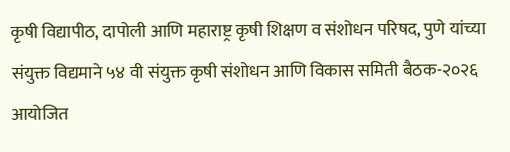कृषी विद्यापीठ, दापोली आणि महाराष्ट्र कृषी शिक्षण व संशोधन परिषद, पुणे यांच्या संयुक्त विद्यमाने ५४ वी संयुक्त कृषी संशोधन आणि विकास समिती बैठक-२०२६ आयोजित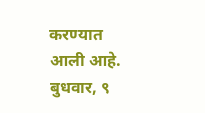करण्यात आली आहे. बुधवार, ९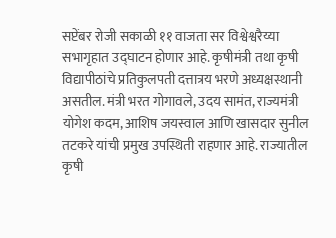सप्टेंबर रोजी सकाळी ११ वाजता सर विश्वेश्वरैय्या सभागृहात उद्घाटन होणार आहे. कृषीमंत्री तथा कृषी विद्यापीठांचे प्रतिकुलपती दत्तात्रय भरणे अध्यक्षस्थानी असतील. मंत्री भरत गोगावले, उदय सामंत, राज्यमंत्री योगेश कदम, आशिष जयस्वाल आणि खासदार सुनील तटकरे यांची प्रमुख उपस्थिती राहणार आहे. राज्यातील कृषी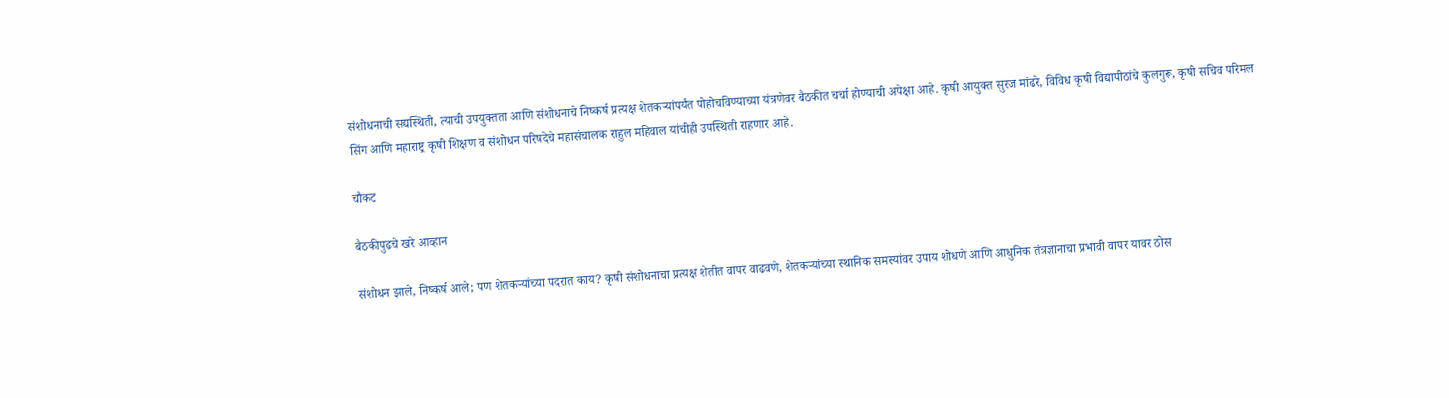संशोधनाची सद्यस्थिती, त्याची उपयुक्तता आणि संशोधनाचे निष्कर्ष प्रत्यक्ष शेतकऱ्यांपर्यंत पोहोचविण्याच्या यंत्रणेवर बैठकीत चर्चा होण्याची अपेक्षा आहे. कृषी आयुक्त सुरज मांढरे, विविध कृषी विद्यापीठांचे कुलगुरू, कृषी सचिव परिमल सिंग आणि महाराष्ट्र कृषी शिक्षण व संशोधन परिषदेचे महासंचालक राहुल महिवाल यांचीही उपस्थिती राहणार आहे.

चौकट

बैठकीपुढचे खरे आव्हान

संशोधन झाले, निष्कर्ष आले; पण शेतकऱ्यांच्या पदरात काय? कृषी संशोधनाचा प्रत्यक्ष शेतीत वापर वाढवणे, शेतकऱ्यांच्या स्थानिक समस्यांवर उपाय शोधणे आणि आधुनिक तंत्रज्ञानाचा प्रभावी वापर यावर ठोस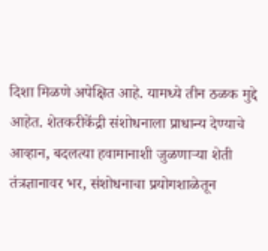दिशा मिळणे अपेक्षित आहे. यामध्ये तीन ठळक मुद्दे आहेत. शेतकरीकेंद्री संशोधनाला प्राधान्य देण्याचे आव्हान, बदलत्या हवामानाशी जुळणाऱ्या शेती तंत्रज्ञानावर भर, संशोधनाचा प्रयोगशाळेतून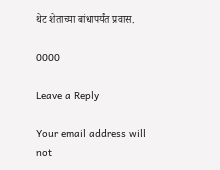थेट शेताच्या बांधापर्यंत प्रवास.

0000

Leave a Reply

Your email address will not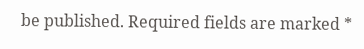be published. Required fields are marked *